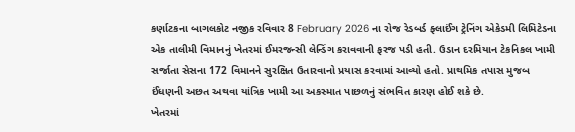કર્ણાટકના બાગલકોટ નજીક રવિવાર 8 February 2026 ના રોજ રેડબર્ડ ફ્લાઈંગ ટ્રેનિંગ એકેડમી લિમિટેડના એક તાલીમી વિમાનનું ખેતરમાં ઈમરજન્સી લેન્ડિંગ કરાવવાની ફરજ પડી હતી. ઉડાન દરમિયાન ટેકનિકલ ખામી સર્જાતા સેસના 172 વિમાનને સુરક્ષિત ઉતારવાનો પ્રયાસ કરવામાં આવ્યો હતો. પ્રાથમિક તપાસ મુજબ ઈંધણની અછત અથવા યાંત્રિક ખામી આ અકસ્માત પાછળનું સંભવિત કારણ હોઈ શકે છે.
ખેતરમાં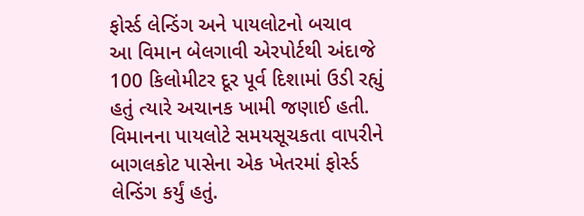ફોર્સ્ડ લેન્ડિંગ અને પાયલોટનો બચાવ
આ વિમાન બેલગાવી એરપોર્ટથી અંદાજે 100 કિલોમીટર દૂર પૂર્વ દિશામાં ઉડી રહ્યું હતું ત્યારે અચાનક ખામી જણાઈ હતી. વિમાનના પાયલોટે સમયસૂચકતા વાપરીને બાગલકોટ પાસેના એક ખેતરમાં ફોર્સ્ડ લેન્ડિંગ કર્યું હતું.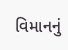વિમાનનું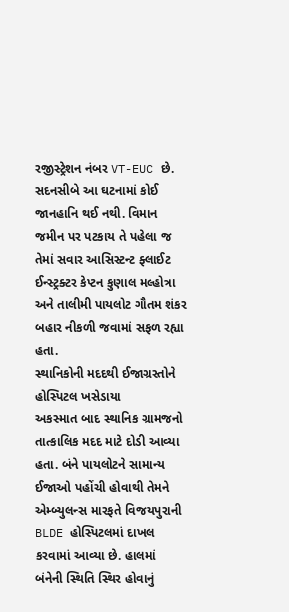રજીસ્ટ્રેશન નંબર VT-EUC છે. સદનસીબે આ ઘટનામાં કોઈ જાનહાનિ થઈ નથી. વિમાન જમીન પર પટકાય તે પહેલા જ તેમાં સવાર આસિસ્ટન્ટ ફ્લાઈટ ઈન્સ્ટ્રક્ટર કેપ્ટન કુણાલ મલ્હોત્રા અને તાલીમી પાયલોટ ગૌતમ શંકર બહાર નીકળી જવામાં સફળ રહ્યા હતા.
સ્થાનિકોની મદદથી ઈજાગ્રસ્તોને હોસ્પિટલ ખસેડાયા
અકસ્માત બાદ સ્થાનિક ગ્રામજનો તાત્કાલિક મદદ માટે દોડી આવ્યા હતા. બંને પાયલોટને સામાન્ય ઈજાઓ પહોંચી હોવાથી તેમને એમ્બ્યુલન્સ મારફતે વિજયપુરાની BLDE હોસ્પિટલમાં દાખલ કરવામાં આવ્યા છે. હાલમાં બંનેની સ્થિતિ સ્થિર હોવાનું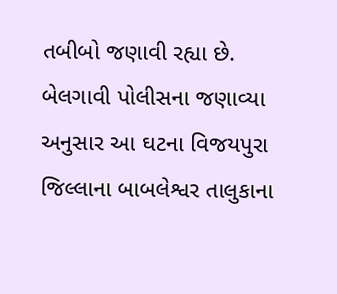તબીબો જણાવી રહ્યા છે. બેલગાવી પોલીસના જણાવ્યા અનુસાર આ ઘટના વિજયપુરા જિલ્લાના બાબલેશ્વર તાલુકાના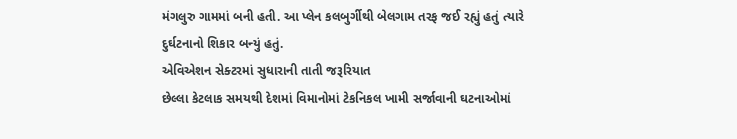મંગલુરુ ગામમાં બની હતી. આ પ્લેન કલબુર્ગીથી બેલગામ તરફ જઈ રહ્યું હતું ત્યારે દુર્ઘટનાનો શિકાર બન્યું હતું.
એવિએશન સેક્ટરમાં સુધારાની તાતી જરૂરિયાત
છેલ્લા કેટલાક સમયથી દેશમાં વિમાનોમાં ટેકનિકલ ખામી સર્જાવાની ઘટનાઓમાં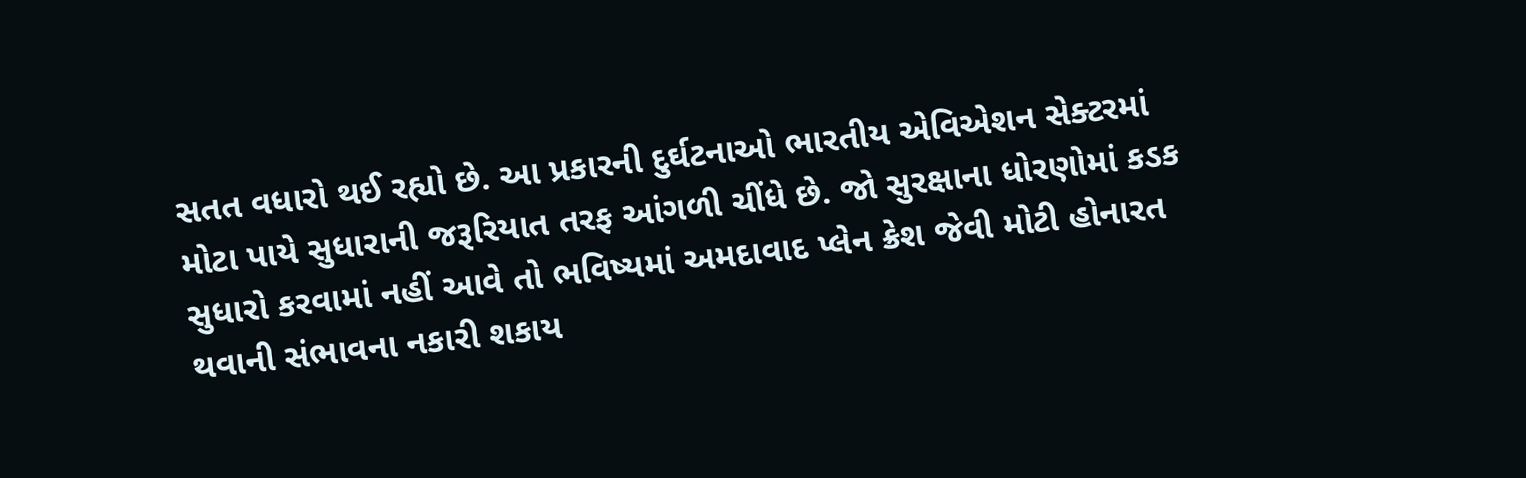સતત વધારો થઈ રહ્યો છે. આ પ્રકારની દુર્ઘટનાઓ ભારતીય એવિએશન સેક્ટરમાં મોટા પાયે સુધારાની જરૂરિયાત તરફ આંગળી ચીંધે છે. જો સુરક્ષાના ધોરણોમાં કડક સુધારો કરવામાં નહીં આવે તો ભવિષ્યમાં અમદાવાદ પ્લેન ક્રેશ જેવી મોટી હોનારત થવાની સંભાવના નકારી શકાય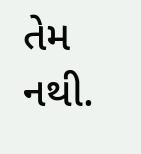તેમ નથી.